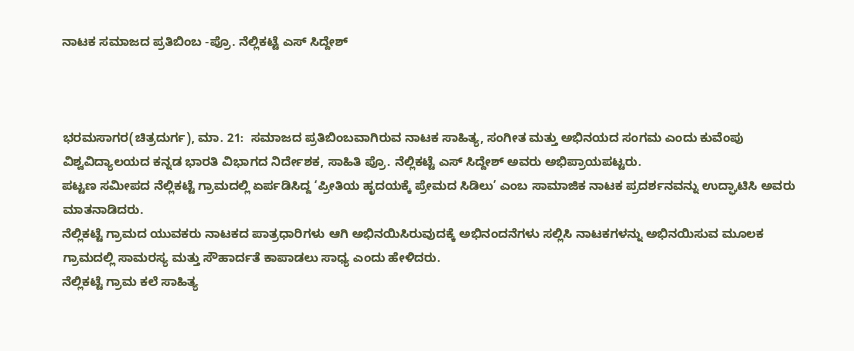ನಾಟಕ ಸಮಾಜದ ಪ್ರತಿಬಿಂಬ -ಪ್ರೊ. ನೆಲ್ಲಿಕಟ್ಟೆ ಎಸ್ ಸಿದ್ದೇಶ್



ಭರಮಸಾಗರ(ಚಿತ್ರದುರ್ಗ), ಮಾ. 21:  ಸಮಾಜದ ಪ್ರತಿಬಿಂಬವಾಗಿರುವ ನಾಟಕ ಸಾಹಿತ್ಯ, ಸಂಗೀತ ಮತ್ತು ಅಭಿನಯದ ಸಂಗಮ ಎಂದು ಕುವೆಂಪು ವಿಶ್ವವಿದ್ಯಾಲಯದ ಕನ್ನಡ ಭಾರತಿ ವಿಭಾಗದ ನಿರ್ದೇಶಕ, ಸಾಹಿತಿ ಪ್ರೊ. ನೆಲ್ಲಿಕಟ್ಟೆ ಎಸ್ ಸಿದ್ದೇಶ್ ಅವರು ಅಭಿಪ್ರಾಯಪಟ್ಟರು.
ಪಟ್ಟಣ ಸಮೀಪದ ನೆಲ್ಲಿಕಟ್ಟೆ ಗ್ರಾಮದಲ್ಲಿ ಏರ್ಪಡಿಸಿದ್ದ ‘ಪ್ರೀತಿಯ ಹೃದಯಕ್ಕೆ ಪ್ರೇಮದ ಸಿಡಿಲು’ ಎಂಬ ಸಾಮಾಜಿಕ ನಾಟಕ ಪ್ರದರ್ಶನವನ್ನು ಉದ್ಘಾಟಿಸಿ ಅವರು ಮಾತನಾಡಿದರು.
ನೆಲ್ಲಿಕಟ್ಟೆ ಗ್ರಾಮದ ಯುವಕರು ನಾಟಕದ ಪಾತ್ರಧಾರಿಗಳು ಆಗಿ ಅಭಿನಯಿಸಿರುವುದಕ್ಕೆ ಅಭಿನಂದನೆಗಳು ಸಲ್ಲಿಸಿ ನಾಟಕಗಳನ್ನು ಅಭಿನಯಿಸುವ ಮೂಲಕ ಗ್ರಾಮದಲ್ಲಿ ಸಾಮರಸ್ಯ ಮತ್ತು ಸೌಹಾರ್ದತೆ ಕಾಪಾಡಲು ಸಾಧ್ಯ ಎಂದು ಹೇಳಿದರು.
ನೆಲ್ಲಿಕಟ್ಟೆ ಗ್ರಾಮ ಕಲೆ ಸಾಹಿತ್ಯ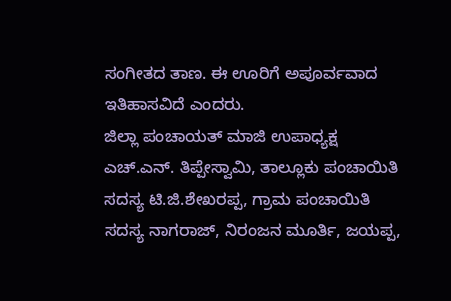ಸಂಗೀತದ ತಾಣ. ಈ ಊರಿಗೆ ಅಪೂರ್ವವಾದ ಇತಿಹಾಸವಿದೆ ಎಂದರು.
ಜಿಲ್ಲಾ ಪಂಚಾಯತ್ ಮಾಜಿ ಉಪಾಧ್ಯಕ್ಷ ಎಚ್.ಎನ್. ತಿಪ್ಪೇಸ್ವಾಮಿ, ತಾಲ್ಲೂಕು ಪಂಚಾಯಿತಿ ಸದಸ್ಯ ಟಿ.ಜಿ.ಶೇಖರಪ್ಪ, ಗ್ರಾಮ ಪಂಚಾಯಿತಿ ಸದಸ್ಯ ನಾಗರಾಜ್, ನಿರಂಜನ ಮೂರ್ತಿ, ಜಯಪ್ಪ,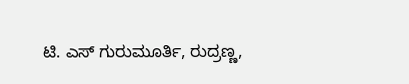ಟಿ. ಎಸ್ ಗುರುಮೂರ್ತಿ, ರುದ್ರಣ್ಣ,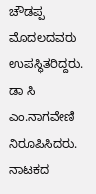ಚೌಡಪ್ಪ ಮೊದಲದವರು ಉಪಸ್ಥಿತರಿದ್ದರು.
ಡಾ ಸಿ ಎಂ.ನಾಗವೇಣಿ ನಿರೂಪಿಸಿದರು. ನಾಟಕದ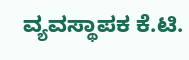ವ್ಯವಸ್ಥಾಪಕ ಕೆ.ಟಿ.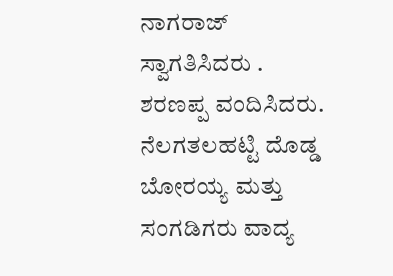ನಾಗರಾಜ್ ಸ್ವಾಗತಿಸಿದರು . ಶರಣಪ್ಪ ವಂದಿಸಿದರು.
ನೆಲಗತಲಹಟ್ಟಿ ದೊಡ್ಡ ಬೋರಯ್ಯ ಮತ್ತು ಸಂಗಡಿಗರು ವಾದ್ಯ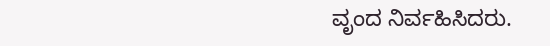ವೃಂದ ನಿರ್ವಹಿಸಿದರು.